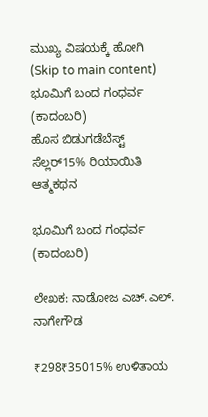ಮುಖ್ಯ ವಿಷಯಕ್ಕೆ ಹೋಗಿ (Skip to main content)
ಭೂಮಿಗೆ ಬಂದ ಗಂಧರ್ವ (ಕಾದಂಬರಿ)
ಹೊಸ ಬಿಡುಗಡೆಬೆಸ್ಟ್ ಸೆಲ್ಲರ್15% ರಿಯಾಯಿತಿ
ಆತ್ಮಕಥನ

ಭೂಮಿಗೆ ಬಂದ ಗಂಧರ್ವ (ಕಾದಂಬರಿ)

ಲೇಖಕ: ನಾಡೋಜ ಎಚ್.ಎಲ್. ನಾಗೇಗೌಡ

₹298₹35015% ಉಳಿತಾಯ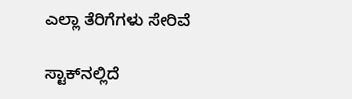ಎಲ್ಲಾ ತೆರಿಗೆಗಳು ಸೇರಿವೆ

ಸ್ಟಾಕ್‌ನಲ್ಲಿದೆ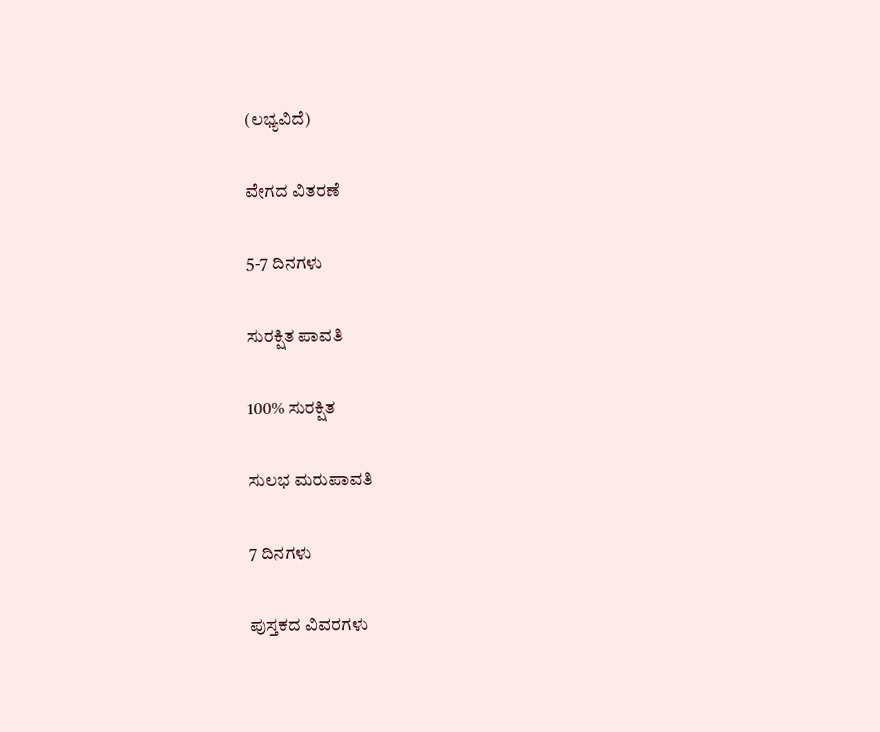(ಲಭ್ಯವಿದೆ)

ವೇಗದ ವಿತರಣೆ

5-7 ದಿನಗಳು

ಸುರಕ್ಷಿತ ಪಾವತಿ

100% ಸುರಕ್ಷಿತ

ಸುಲಭ ಮರುಪಾವತಿ

7 ದಿನಗಳು

ಪುಸ್ತಕದ ವಿವರಗಳು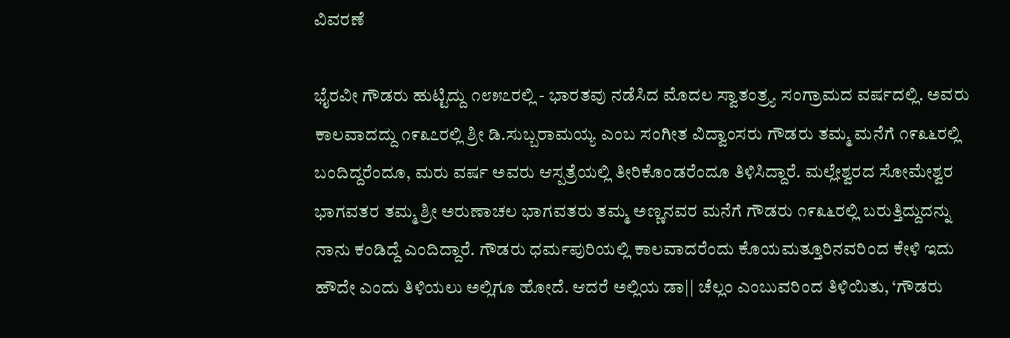ವಿವರಣೆ

ಭೈರವೀ ಗೌಡರು ಹುಟ್ಟಿದ್ದು ೧೮೫೭ರಲ್ಲಿ - ಭಾರತವು ನಡೆಸಿದ ಮೊದಲ ಸ್ವಾತಂತ್ರ್ಯ ಸಂಗ್ರಾಮದ ವರ್ಷದಲ್ಲಿ. ಅವರು ಕಾಲವಾದದ್ದು ೧೯೩೭ರಲ್ಲಿ ಶ್ರೀ ಡಿ.ಸುಬ್ಬರಾಮಯ್ಯ ಎಂಬ ಸಂಗೀತ ವಿದ್ವಾಂಸರು ಗೌಡರು ತಮ್ಮ ಮನೆಗೆ ೧೯೩೬ರಲ್ಲಿ ಬಂದಿದ್ದರೆಂದೂ, ಮರು ವರ್ಷ ಅವರು ಆಸ್ಪತ್ರೆಯಲ್ಲಿ ತೀರಿಕೊಂಡರೆಂದೂ ತಿಳಿಸಿದ್ದಾರೆ. ಮಲ್ಲೇಶ್ವರದ ಸೋಮೇಶ್ವರ ಭಾಗವತರ ತಮ್ಮ ಶ್ರೀ ಅರುಣಾಚಲ ಭಾಗವತರು ತಮ್ಮ ಅಣ್ಣನವರ ಮನೆಗೆ ಗೌಡರು ೧೯೩೬ರಲ್ಲಿ ಬರುತ್ತಿದ್ದುದನ್ನು ನಾನು ಕಂಡಿದ್ದೆ ಎಂದಿದ್ದಾರೆ. ಗೌಡರು ಧರ್ಮಪುರಿಯಲ್ಲಿ ಕಾಲವಾದರೆಂದು ಕೊಯಮತ್ತೂರಿನವರಿಂದ ಕೇಳಿ ಇದು ಹೌದೇ ಎಂದು ತಿಳಿಯಲು ಅಲ್ಲಿಗೂ ಹೋದೆ. ಆದರೆ ಅಲ್ಲಿಯ ಡಾ|| ಚೆಲ್ಲಂ ಎಂಬುವರಿಂದ ತಿಳಿಯಿತು, ‘ಗೌಡರು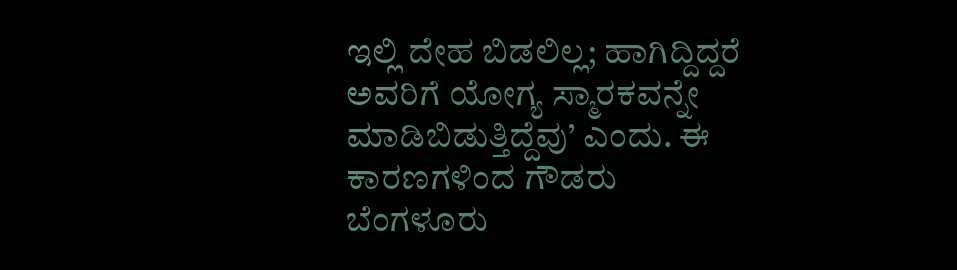ಇಲ್ಲಿ ದೇಹ ಬಿಡಲಿಲ್ಲ; ಹಾಗಿದ್ದಿದ್ದರೆ ಅವರಿಗೆ ಯೋಗ್ಯ ಸ್ಮಾರಕವನ್ನೇ ಮಾಡಿಬಿಡುತ್ತಿದ್ದೆವು’ ಎಂದು. ಈ ಕಾರಣಗಳಿಂದ ಗೌಡರು ಬೆಂಗಳೂರು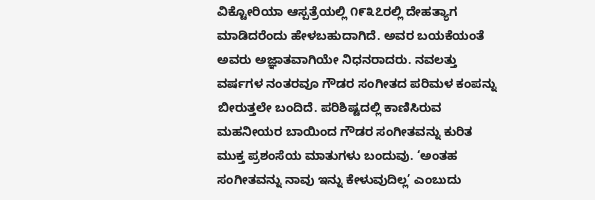ವಿಕ್ಟೋರಿಯಾ ಆಸ್ಪತ್ರೆಯಲ್ಲಿ ೧೯೩೭ರಲ್ಲಿ ದೇಹತ್ಯಾಗ ಮಾಡಿದರೆಂದು ಹೇಳಬಹುದಾಗಿದೆ. ಅವರ ಬಯಕೆಯಂತೆ ಅವರು ಅಜ್ಞಾತವಾಗಿಯೇ ನಿಧನರಾದರು. ನವಲತ್ತು ವರ್ಷಗಳ ನಂತರವೂ ಗೌಡರ ಸಂಗೀತದ ಪರಿಮಳ ಕಂಪನ್ನು ಬೀರುತ್ತಲೇ ಬಂದಿದೆ. ಪರಿಶಿಷ್ಟದಲ್ಲಿ ಕಾಣಿಸಿರುವ ಮಹನೀಯರ ಬಾಯಿಂದ ಗೌಡರ ಸಂಗೀತವನ್ನು ಕುರಿತ ಮುಕ್ತ ಪ್ರಶಂಸೆಯ ಮಾತುಗಳು ಬಂದುವು. ‘ಅಂತಹ ಸಂಗೀತವನ್ನು ನಾವು ಇನ್ನು ಕೇಳುವುದಿಲ್ಲ’ ಎಂಬುದು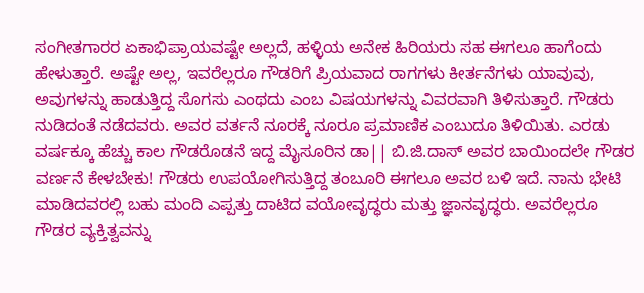ಸಂಗೀತಗಾರರ ಏಕಾಭಿಪ್ರಾಯವಷ್ಟೇ ಅಲ್ಲದೆ, ಹಳ್ಳಿಯ ಅನೇಕ ಹಿರಿಯರು ಸಹ ಈಗಲೂ ಹಾಗೆಂದು ಹೇಳುತ್ತಾರೆ. ಅಷ್ಟೇ ಅಲ್ಲ, ಇವರೆಲ್ಲರೂ ಗೌಡರಿಗೆ ಪ್ರಿಯವಾದ ರಾಗಗಳು ಕೀರ್ತನೆಗಳು ಯಾವುವು, ಅವುಗಳನ್ನು ಹಾಡುತ್ತಿದ್ದ ಸೊಗಸು ಎಂಥದು ಎಂಬ ವಿಷಯಗಳನ್ನು ವಿವರವಾಗಿ ತಿಳಿಸುತ್ತಾರೆ. ಗೌಡರು ನುಡಿದಂತೆ ನಡೆದವರು. ಅವರ ವರ್ತನೆ ನೂರಕ್ಕೆ ನೂರೂ ಪ್ರಮಾಣಿಕ ಎಂಬುದೂ ತಿಳಿಯಿತು. ಎರಡು ವರ್ಷಕ್ಕೂ ಹೆಚ್ಚು ಕಾಲ ಗೌಡರೊಡನೆ ಇದ್ದ ಮೈಸೂರಿನ ಡಾ|| ಬಿ.ಜಿ.ದಾಸ್ ಅವರ ಬಾಯಿಂದಲೇ ಗೌಡರ ವರ್ಣನೆ ಕೇಳಬೇಕು! ಗೌಡರು ಉಪಯೋಗಿಸುತ್ತಿದ್ದ ತಂಬೂರಿ ಈಗಲೂ ಅವರ ಬಳಿ ಇದೆ. ನಾನು ಭೇಟಿ ಮಾಡಿದವರಲ್ಲಿ ಬಹು ಮಂದಿ ಎಪ್ಪತ್ತು ದಾಟಿದ ವಯೋವೃದ್ಧರು ಮತ್ತು ಜ್ಞಾನವೃದ್ಧರು. ಅವರೆಲ್ಲರೂ ಗೌಡರ ವ್ಯಕ್ತಿತ್ವವನ್ನು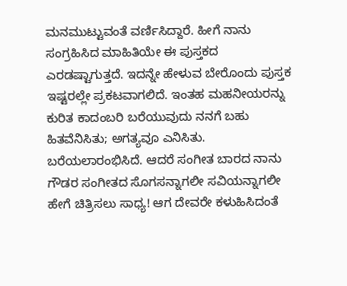ಮನಮುಟ್ಟುವಂತೆ ವರ್ಣಿಸಿದ್ದಾರೆ. ಹೀಗೆ ನಾನು ಸಂಗ್ರಹಿಸಿದ ಮಾಹಿತಿಯೇ ಈ ಪುಸ್ತಕದ ಎರಡಷ್ಟಾಗುತ್ತದೆ. ಇದನ್ನೇ ಹೇಳುವ ಬೇರೊಂದು ಪುಸ್ತಕ ಇಷ್ಟರಲ್ಲೇ ಪ್ರಕಟವಾಗಲಿದೆ. ಇಂತಹ ಮಹನೀಯರನ್ನು ಕುರಿತ ಕಾದಂಬರಿ ಬರೆಯುವುದು ನನಗೆ ಬಹು ಹಿತವೆನಿಸಿತು; ಅಗತ್ಯವೂ ಎನಿಸಿತು. ಬರೆಯಲಾರಂಭಿಸಿದೆ. ಆದರೆ ಸಂಗೀತ ಬಾರದ ನಾನು ಗೌಡರ ಸಂಗೀತದ ಸೊಗಸನ್ನಾಗಲೀ ಸವಿಯನ್ನಾಗಲೀ ಹೇಗೆ ಚಿತ್ರಿಸಲು ಸಾಧ್ಯ! ಆಗ ದೇವರೇ ಕಳುಹಿಸಿದಂತೆ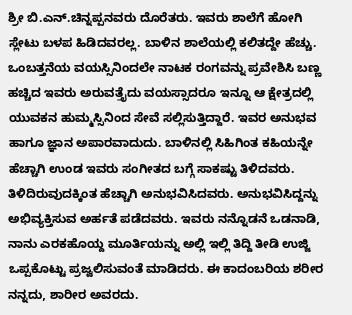ಶ್ರೀ ಬಿ.ಎನ್.ಚಿನ್ನಪ್ಪನವರು ದೊರೆತರು. ಇವರು ಶಾಲೆಗೆ ಹೋಗಿ ಸ್ಲೇಟು ಬಳಪ ಹಿಡಿದವರಲ್ಲ. ಬಾಳಿನ ಶಾಲೆಯಲ್ಲಿ ಕಲಿತದ್ದೇ ಹೆಚ್ಚು. ಒಂಬತ್ತನೆಯ ವಯಸ್ಸಿನಿಂದಲೇ ನಾಟಕ ರಂಗವನ್ನು ಪ್ರವೇಶಿಸಿ ಬಣ್ಣ ಹಚ್ಚಿದ ಇವರು ಅರುವತ್ತೈದು ವಯಸ್ಸಾದರೂ ಇನ್ನೂ ಆ ಕ್ಷೇತ್ರದಲ್ಲಿ ಯುವಕನ ಹುಮ್ಮಸ್ಸಿನಿಂದ ಸೇವೆ ಸಲ್ಲಿಸುತ್ತಿದ್ದಾರೆ. ಇವರ ಅನುಭವ ಹಾಗೂ ಜ್ಞಾನ ಅಪಾರವಾದುದು. ಬಾಳಿನಲ್ಲಿ ಸಿಹಿಗಿಂತ ಕಹಿಯನ್ನೇ ಹೆಚ್ಚಾಗಿ ಉಂಡ ಇವರು ಸಂಗೀತದ ಬಗ್ಗೆ ಸಾಕಷ್ಟು ತಿಳಿದವರು. ತಿಳಿದಿರುವುದಕ್ಕಿಂತ ಹೆಚ್ಚಾಗಿ ಅನುಭವಿಸಿದವರು. ಅನುಭವಿಸಿದ್ದನ್ನು ಅಭಿವ್ಯಕ್ತಿಸುವ ಅರ್ಹತೆ ಪಡೆದವರು. ಇವರು ನನ್ನೊಡನೆ ಒಡನಾಡಿ, ನಾನು ಎರಕಹೊಯ್ದ ಮೂರ್ತಿಯನ್ನು ಅಲ್ಲಿ ಇಲ್ಲಿ ತಿದ್ದಿ ತೀಡಿ ಉಜ್ಜಿ ಒಪ್ಪಕೊಟ್ಟು ಪ್ರಜ್ವಲಿಸುವಂತೆ ಮಾಡಿದರು. ಈ ಕಾದಂಬರಿಯ ಶರೀರ ನನ್ನದು, ಶಾರೀರ ಅವರದು.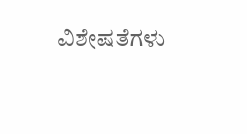ವಿಶೇಷತೆಗಳು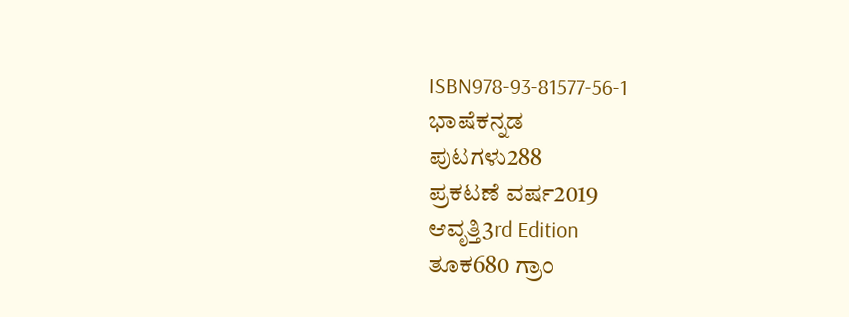ISBN978-93-81577-56-1
ಭಾಷೆಕನ್ನಡ
ಪುಟಗಳು288
ಪ್ರಕಟಣೆ ವರ್ಷ2019
ಆವೃತ್ತಿ3rd Edition
ತೂಕ680 ಗ್ರಾಂ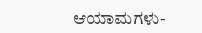ಆಯಾಮಗಳು-